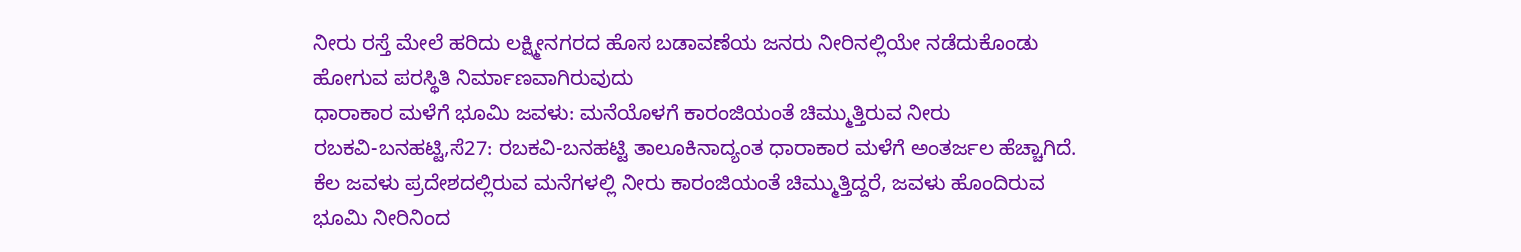ನೀರು ರಸ್ತೆ ಮೇಲೆ ಹರಿದು ಲಕ್ಷ್ಮೀನಗರದ ಹೊಸ ಬಡಾವಣೆಯ ಜನರು ನೀರಿನಲ್ಲಿಯೇ ನಡೆದುಕೊಂಡು ಹೋಗುವ ಪರಸ್ಥಿತಿ ನಿರ್ಮಾಣವಾಗಿರುವುದು
ಧಾರಾಕಾರ ಮಳೆಗೆ ಭೂಮಿ ಜವಳು: ಮನೆಯೊಳಗೆ ಕಾರಂಜಿಯಂತೆ ಚಿಮ್ಮುತ್ತಿರುವ ನೀರು
ರಬಕವಿ-ಬನಹಟ್ಟಿ,ಸೆ27: ರಬಕವಿ-ಬನಹಟ್ಟಿ ತಾಲೂಕಿನಾದ್ಯಂತ ಧಾರಾಕಾರ ಮಳೆಗೆ ಅಂತರ್ಜಲ ಹೆಚ್ಚಾಗಿದೆ. ಕೆಲ ಜವಳು ಪ್ರದೇಶದಲ್ಲಿರುವ ಮನೆಗಳಲ್ಲಿ ನೀರು ಕಾರಂಜಿಯಂತೆ ಚಿಮ್ಮುತ್ತಿದ್ದರೆ, ಜವಳು ಹೊಂದಿರುವ ಭೂಮಿ ನೀರಿನಿಂದ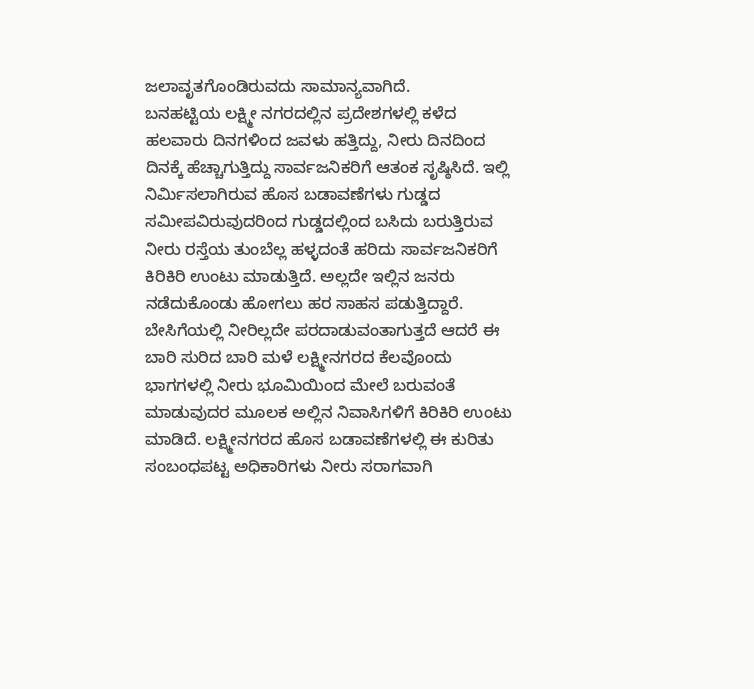ಜಲಾವೃತಗೊಂಡಿರುವದು ಸಾಮಾನ್ಯವಾಗಿದೆ.
ಬನಹಟ್ಟಿಯ ಲಕ್ಷ್ಮೀ ನಗರದಲ್ಲಿನ ಪ್ರದೇಶಗಳಲ್ಲಿ ಕಳೆದ ಹಲವಾರು ದಿನಗಳಿಂದ ಜವಳು ಹತ್ತಿದ್ದು, ನೀರು ದಿನದಿಂದ ದಿನಕ್ಕೆ ಹೆಚ್ಚಾಗುತ್ತಿದ್ದು ಸಾರ್ವಜನಿಕರಿಗೆ ಆತಂಕ ಸೃಷ್ಠಿಸಿದೆ. ಇಲ್ಲಿ ನಿರ್ಮಿಸಲಾಗಿರುವ ಹೊಸ ಬಡಾವಣೆಗಳು ಗುಡ್ಡದ ಸಮೀಪವಿರುವುದರಿಂದ ಗುಡ್ಡದಲ್ಲಿಂದ ಬಸಿದು ಬರುತ್ತಿರುವ ನೀರು ರಸ್ತೆಯ ತುಂಬೆಲ್ಲ ಹಳ್ಳದಂತೆ ಹರಿದು ಸಾರ್ವಜನಿಕರಿಗೆ ಕಿರಿಕಿರಿ ಉಂಟು ಮಾಡುತ್ತಿದೆ. ಅಲ್ಲದೇ ಇಲ್ಲಿನ ಜನರು ನಡೆದುಕೊಂಡು ಹೋಗಲು ಹರ ಸಾಹಸ ಪಡುತ್ತಿದ್ದಾರೆ.
ಬೇಸಿಗೆಯಲ್ಲಿ ನೀರಿಲ್ಲದೇ ಪರದಾಡುವಂತಾಗುತ್ತದೆ ಆದರೆ ಈ ಬಾರಿ ಸುರಿದ ಬಾರಿ ಮಳೆ ಲಕ್ಷ್ಮೀನಗರದ ಕೆಲವೊಂದು ಭಾಗಗಳಲ್ಲಿ ನೀರು ಭೂಮಿಯಿಂದ ಮೇಲೆ ಬರುವಂತೆ ಮಾಡುವುದರ ಮೂಲಕ ಅಲ್ಲಿನ ನಿವಾಸಿಗಳಿಗೆ ಕಿರಿಕಿರಿ ಉಂಟು ಮಾಡಿದೆ. ಲಕ್ಷ್ಮೀನಗರದ ಹೊಸ ಬಡಾವಣೆಗಳಲ್ಲಿ ಈ ಕುರಿತು ಸಂಬಂಧಪಟ್ಟ ಅಧಿಕಾರಿಗಳು ನೀರು ಸರಾಗವಾಗಿ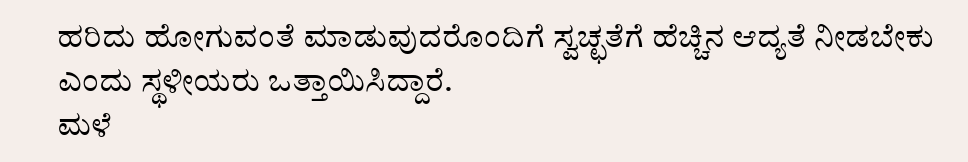ಹರಿದು ಹೋಗುವಂತೆ ಮಾಡುವುದರೊಂದಿಗೆ ಸ್ವಚ್ಛತೆಗೆ ಹೆಚ್ಚಿನ ಆದ್ಯತೆ ನೀಡಬೇಕು ಎಂದು ಸ್ಥಳೀಯರು ಒತ್ತಾಯಿಸಿದ್ದಾರೆ.
ಮಳೆ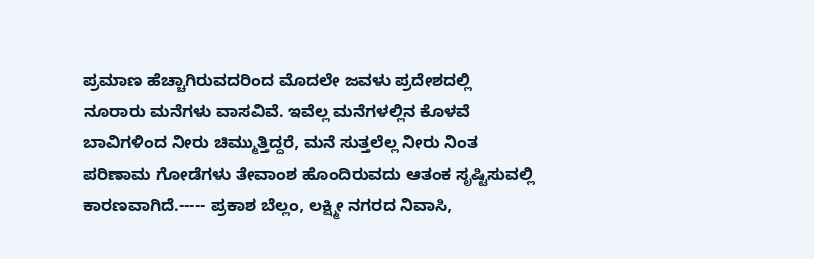ಪ್ರಮಾಣ ಹೆಚ್ಚಾಗಿರುವದರಿಂದ ಮೊದಲೇ ಜವಳು ಪ್ರದೇಶದಲ್ಲಿ ನೂರಾರು ಮನೆಗಳು ವಾಸವಿವೆ. ಇವೆಲ್ಲ ಮನೆಗಳಲ್ಲಿನ ಕೊಳವೆ ಬಾವಿಗಳಿಂದ ನೀರು ಚಿಮ್ಮುತ್ತಿದ್ದರೆ, ಮನೆ ಸುತ್ತಲೆಲ್ಲ ನೀರು ನಿಂತ ಪರಿಣಾಮ ಗೋಡೆಗಳು ತೇವಾಂಶ ಹೊಂದಿರುವದು ಆತಂಕ ಸೃಷ್ಟಿಸುವಲ್ಲಿ ಕಾರಣವಾಗಿದೆ.----- ಪ್ರಕಾಶ ಬೆಲ್ಲಂ, ಲಕ್ಷ್ಮೀ ನಗರದ ನಿವಾಸಿ,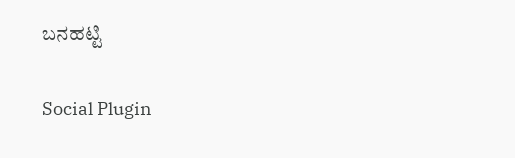ಬನಹಟ್ಟಿ

Social Plugin